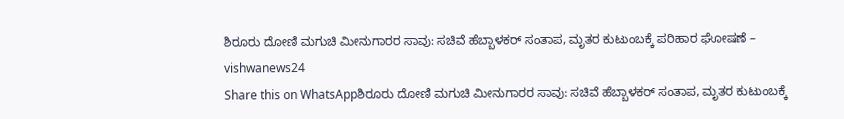ಶಿರೂರು ದೋಣಿ ಮಗುಚಿ ಮೀನುಗಾರರ ಸಾವು: ಸಚಿವೆ ಹೆಬ್ಬಾಳಕರ್ ಸಂತಾಪ, ಮೃತರ ಕುಟುಂಬಕ್ಕೆ ಪರಿಹಾರ ಘೋಷಣೆ – vishwanews24
Share this on WhatsAppಶಿರೂರು ದೋಣಿ ಮಗುಚಿ ಮೀನುಗಾರರ ಸಾವು: ಸಚಿವೆ ಹೆಬ್ಬಾಳಕರ್ ಸಂತಾಪ, ಮೃತರ ಕುಟುಂಬಕ್ಕೆ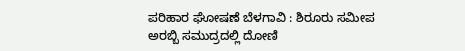ಪರಿಹಾರ ಘೋಷಣೆ ಬೆಳಗಾವಿ : ಶಿರೂರು ಸಮೀಪ ಅರಬ್ಬಿ ಸಮುದ್ರದಲ್ಲಿ ದೋಣಿ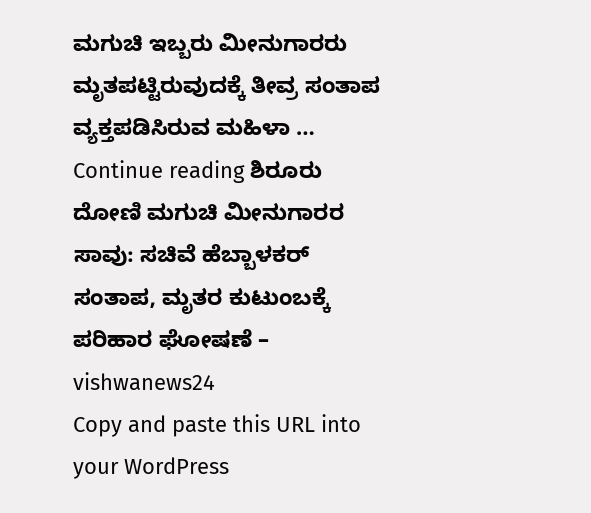ಮಗುಚಿ ಇಬ್ಬರು ಮೀನುಗಾರರು ಮೃತಪಟ್ಟಿರುವುದಕ್ಕೆ ತೀವ್ರ ಸಂತಾಪ ವ್ಯಕ್ತಪಡಿಸಿರುವ ಮಹಿಳಾ … Continue reading ಶಿರೂರು ದೋಣಿ ಮಗುಚಿ ಮೀನುಗಾರರ ಸಾವು: ಸಚಿವೆ ಹೆಬ್ಬಾಳಕರ್ ಸಂತಾಪ, ಮೃತರ ಕುಟುಂಬಕ್ಕೆ ಪರಿಹಾರ ಘೋಷಣೆ – vishwanews24
Copy and paste this URL into your WordPress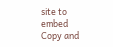site to embed
Copy and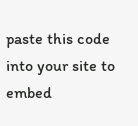paste this code into your site to embed